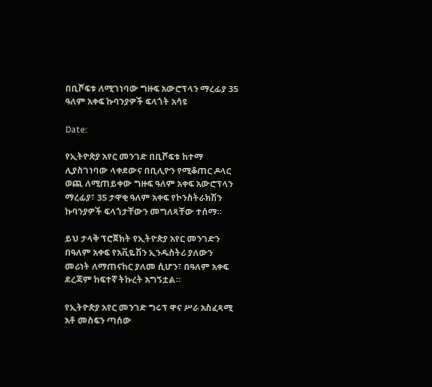በቢሾፍቱ ለሚገነባው ግዙፍ አውሮፕላን ማረፊያ 35 ዓለም አቀፍ ኩባንያዎች ፍላጎት አሳዩ

Date:

የኢትዮጵያ አየር መንገድ በቢሾፍቱ ከተማ ሊያስገነባው ላቀደውና በቢሊዮን የሚቆጠር ዶላር ወጪ ለሚጠይቀው ግዙፍ ዓለም አቀፍ አውሮፕላን ማረፊያ፣ 35 ታዋቂ ዓለም አቀፍ የኮንስትራክሽን ኩባንያዎች ፍላጎታቸውን መግለጻቸው ተሰማ።

ይህ ታላቅ ፕሮጀክት የኢትዮጵያ አየር መንገድን በዓለም አቀፍ የአቪዬሽን ኢንዱስትሪ ያለውን መሪነት ለማጠናከር ያለመ ሲሆን፣ በዓለም አቀፍ ደረጃም ከፍተኛ ትኩረት አግኝቷል።

የኢትዮጵያ አየር መንገድ ግሩፕ ዋና ሥራ አስፈጻሚ አቶ መስፍን ጣሰው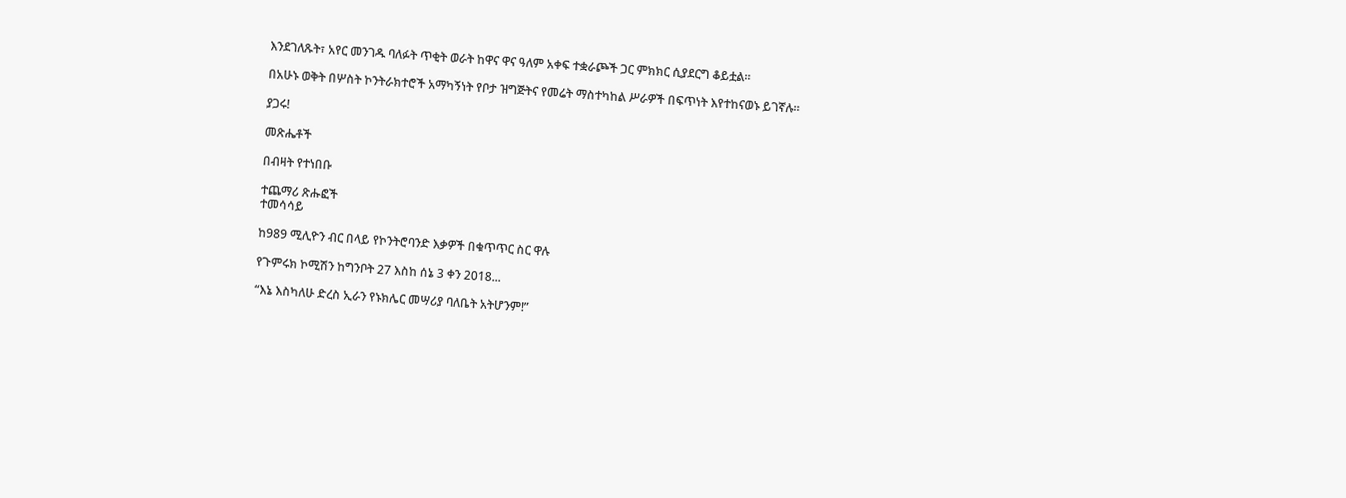እንደገለጹት፣ አየር መንገዱ ባለፉት ጥቂት ወራት ከዋና ዋና ዓለም አቀፍ ተቋራጮች ጋር ምክክር ሲያደርግ ቆይቷል።

በአሁኑ ወቅት በሦስት ኮንትራክተሮች አማካኝነት የቦታ ዝግጅትና የመሬት ማስተካከል ሥራዎች በፍጥነት እየተከናወኑ ይገኛሉ።

ያጋሩ!

መጽሔቶች

በብዛት የተነበቡ

ተጨማሪ ጽሑፎች
ተመሳሳይ

ከ989 ሚሊዮን ብር በላይ የኮንትሮባንድ እቃዎች በቁጥጥር ስር ዋሉ

የጉምሩክ ኮሚሽን ከግንቦት 27 እስከ ሰኔ 3 ቀን 2018...

“እኔ እስካለሁ ድረስ ኢራን የኑክሌር መሣሪያ ባለቤት አትሆንም!”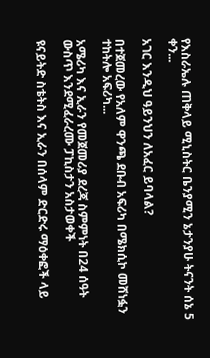የእስራኤሉ ጠቅላይ ሚኒስትር ቤንያሚን ኔታንያሁ ትናንት ሰኔ 5 ቀን...

አገር እንዲህ ዓይንህን ለአፈር ይባላል?

በተጀመረው የአለም ዋንጫ ደቡብ አፍሪካ በሜክሲኮ መሸነፏን ተከትሎ አፍሪካ...

አሜሪካ እና ኢራን የመጀመሪያ ደረጃ ስምምነት በ24 ሰዓት ውስጥ እንደሚፈራረሙ ፓኪስታን አስታወቀች

ዩናይትድ ስቴትስ እና ኢራን በሰላም ድርድሩ ማዕቀፎች ላይ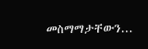መስማማታቸውን...